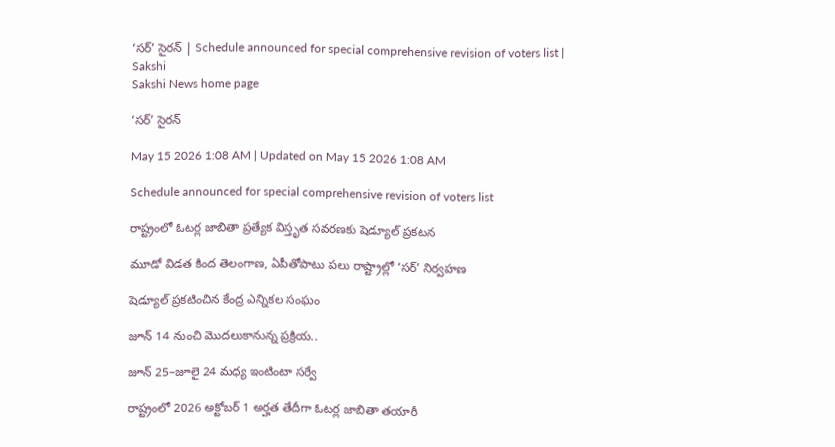‘సర్‌’ సైరన్‌ | Schedule announced for special comprehensive revision of voters list | Sakshi
Sakshi News home page

‘సర్‌’ సైరన్‌

May 15 2026 1:08 AM | Updated on May 15 2026 1:08 AM

Schedule announced for special comprehensive revision of voters list

రాష్ట్రంలో ఓటర్ల జాబితా ప్రత్యేక విస్తృత సవరణకు షెడ్యూల్‌ ప్రకటన

మూడో విడత కింద తెలంగాణ, ఏపీతోపాటు పలు రాష్ట్రాల్లో ‘సర్‌’ నిర్వహణ

షెడ్యూల్‌ ప్రకటించిన కేంద్ర ఎన్నికల సంఘం

జూన్‌ 14 నుంచి మొదలుకానున్న ప్రక్రియ..

జూన్‌ 25–జూలై 24 మధ్య ఇంటింటా సర్వే

రాష్ట్రంలో 2026 అక్టోబర్‌ 1 అర్హత తేదీగా ఓటర్ల జాబితా తయారీ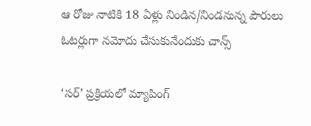ఆ రోజు నాటికి 18 ఏళ్లు నిండిన/నిండనున్న పౌరులు ఓటర్లుగా నమోదు చేసుకునేందుకు చాన్స్‌

‘సర్‌’ ప్రక్రియలో మ్యాపింగ్‌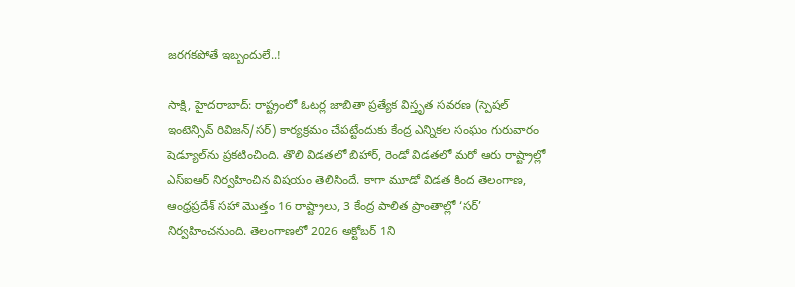జరగకపోతే ఇబ్బందులే..!

సాక్షి, హైదరాబాద్‌: రాష్ట్రంలో ఓటర్ల జాబితా ప్రత్యేక విస్తృత సవరణ (స్పెషల్‌ ఇంటెన్సివ్‌ రివిజన్‌/సర్‌) కార్యక్రమం చేపట్టేందుకు కేంద్ర ఎన్నికల సంఘం గురువారం షెడ్యూల్‌ను ప్రకటించింది. తొలి విడతలో బిహార్, రెండో విడతలో మరో ఆరు రాష్ట్రాల్లో ఎస్‌ఐఆర్‌ నిర్వహించిన విషయం తెలిసిందే. కాగా మూడో విడత కింద తెలంగాణ, ఆంధ్రప్రదేశ్‌ సహా మొత్తం 16 రాష్ట్రాలు, 3 కేంద్ర పాలిత ప్రాంతాల్లో ‘సర్‌’ నిర్వహించనుంది. తెలంగాణలో 2026 అక్టోబర్‌ 1ని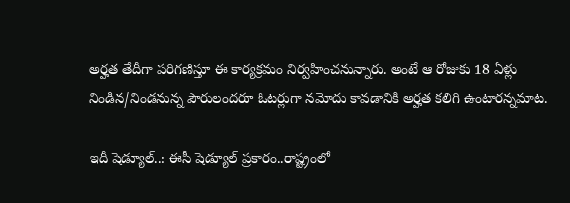అర్హత తేదీగా పరిగణిస్తూ ఈ కార్యక్రమం నిర్వహించనున్నారు. అంటే ఆ రోజుకు 18 ఏళ్లు నిండిన/నిండనున్న పౌరులందరూ ఓటర్లుగా నమోదు కావడానికి అర్హత కలిగి ఉంటారన్నమాట.

ఇదీ షెడ్యూల్‌..: ఈసీ షెడ్యూల్‌ ప్రకారం..రాష్ట్రంలో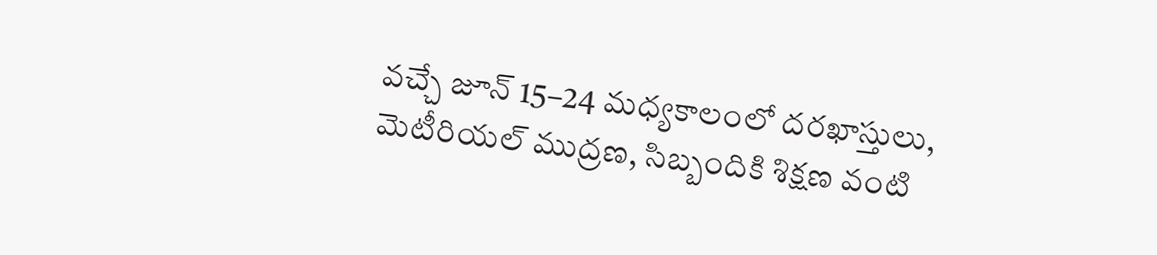వచ్చే జూన్‌ 15–24 మధ్యకాలంలో దరఖాస్తులు, మెటీరియల్‌ ముద్రణ, సిబ్బందికి శిక్షణ వంటి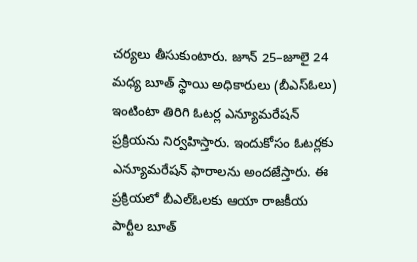చర్యలు తీసుకుంటారు. జూన్‌ 25–జూలై 24 మధ్య బూత్‌ స్థాయి అధికారులు (బీఎస్‌ఓలు) ఇంటింటా తిరిగి ఓటర్ల ఎన్యూమరేషన్‌ ప్రక్రియను నిర్వహిస్తారు. ఇందుకోసం ఓటర్లకు ఎన్యూమరేషన్‌ ఫారాలను అందజేస్తారు. ఈ ప్రక్రియలో బీఎల్‌ఓలకు ఆయా రాజకీయ పార్టీల బూత్‌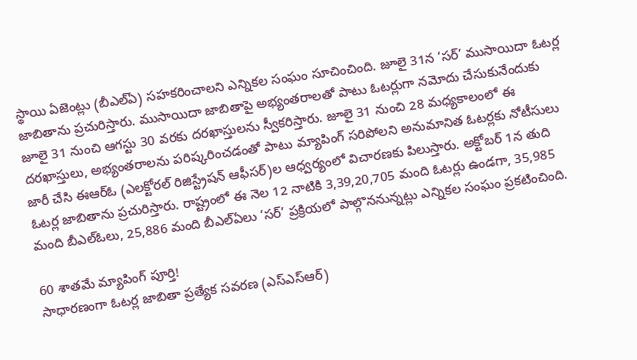స్థాయి ఏజెంట్లు (బీఎల్‌ఏ) సహకరించాలని ఎన్నికల సంఘం సూచించింది. జూలై 31న ‘సర్‌’ ముసాయిదా ఓటర్ల జాబితాను ప్రచురిస్తారు. ముసాయిదా జాబితాపై అభ్యంతరాలతో పాటు ఓటర్లుగా నమోదు చేసుకునేందుకు జూలై 31 నుంచి ఆగస్టు 30 వరకు దరఖాస్తులను స్వీకరిస్తారు. జూలై 31 నుంచి 28 మధ్యకాలంలో ఈ దరఖాస్తులు, అభ్యంతరాలను పరిష్కరించడంతో పాటు మ్యాపింగ్‌ సరిపోలని అనుమానిత ఓటర్లకు నోటీసులు జారీ చేసి ఈఆర్‌ఓ (ఎలక్టోరల్‌ రిజిస్ట్రేషన్‌ ఆఫీసర్‌)ల ఆధ్వర్యంలో విచారణకు పిలుస్తారు. అక్టోబర్‌ 1న తుది ఓటర్ల జాబితాను ప్రచురిస్తారు. రాష్ట్రంలో ఈ నెల 12 నాటికి 3,39,20,705 మంది ఓటర్లు ఉండగా, 35,985 మంది బీఎల్‌ఓలు, 25,886 మంది బీఎల్‌ఏలు ‘సర్‌’ ప్రక్రియలో పాల్గొననున్నట్లు ఎన్నికల సంఘం ప్రకటించింది.

60 శాతమే మ్యాపింగ్‌ పూర్తి!
సాధారణంగా ఓటర్ల జాబితా ప్రత్యేక సవరణ (ఎస్‌ఎస్‌ఆర్‌)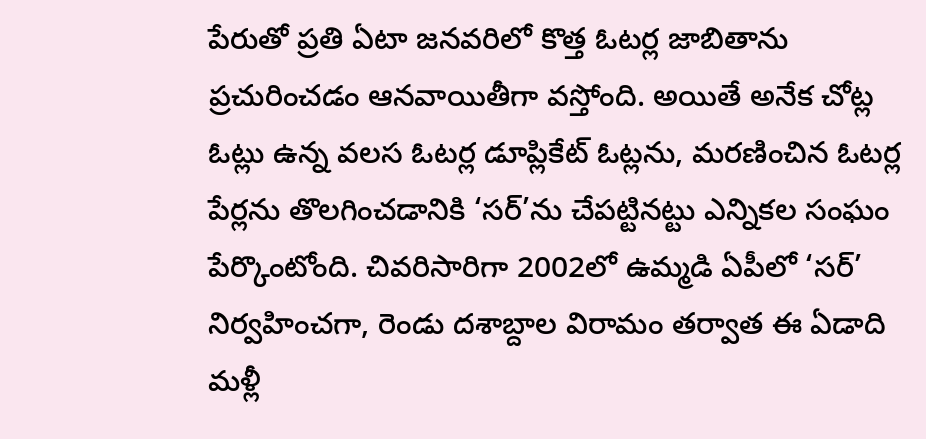పేరుతో ప్రతి ఏటా జనవరిలో కొత్త ఓటర్ల జాబితాను ప్రచురించడం ఆనవాయితీగా వస్తోంది. అయితే అనేక చోట్ల ఓట్లు ఉన్న వలస ఓటర్ల డూప్లికేట్‌ ఓట్లను, మరణించిన ఓటర్ల పేర్లను తొలగించడానికి ‘సర్‌’ను చేపట్టినట్టు ఎన్నికల సంఘం పేర్కొంటోంది. చివరిసారిగా 2002లో ఉమ్మడి ఏపీలో ‘సర్‌’ నిర్వహించగా, రెండు దశాబ్దాల విరామం తర్వాత ఈ ఏడాది మళ్లీ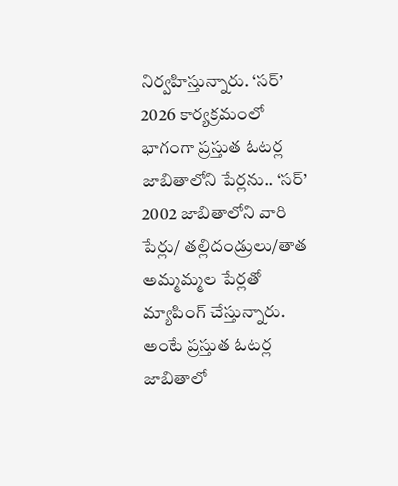నిర్వహిస్తున్నారు. ‘సర్‌’ 2026 కార్యక్రమంలో భాగంగా ప్రస్తుత ఓటర్ల జాబితాలోని పేర్లను.. ‘సర్‌’ 2002 జాబితాలోని వారి పేర్లు/ తల్లిదండ్రులు/తాత అమ్మమ్మల పేర్లతో మ్యాపింగ్‌ చేస్తున్నారు. అంటే ప్రస్తుత ఓటర్ల జాబితాలో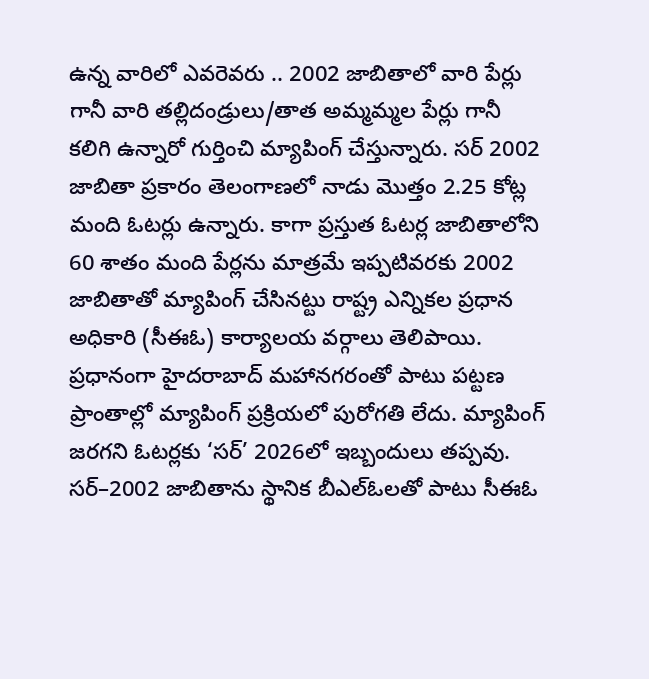ఉన్న వారిలో ఎవరెవరు .. 2002 జాబితాలో వారి పేర్లు గానీ వారి తల్లిదండ్రులు/తాత అమ్మమ్మల పేర్లు గానీ కలిగి ఉన్నారో గుర్తించి మ్యాపింగ్‌ చేస్తున్నారు. సర్‌ 2002 జాబితా ప్రకారం తెలంగాణలో నాడు మొత్తం 2.25 కోట్ల మంది ఓటర్లు ఉన్నారు. కాగా ప్రస్తుత ఓటర్ల జాబితాలోని 60 శాతం మంది పేర్లను మాత్రమే ఇప్పటివరకు 2002 జాబితాతో మ్యాపింగ్‌ చేసినట్టు రాష్ట్ర ఎన్నికల ప్రధాన అధికారి (సీఈఓ) కార్యాలయ వర్గాలు తెలిపాయి. ప్రధానంగా హైదరాబాద్‌ మహానగరంతో పాటు పట్టణ ప్రాంతాల్లో మ్యాపింగ్‌ ప్రక్రియలో పురోగతి లేదు. మ్యాపింగ్‌ జరగని ఓటర్లకు ‘సర్‌’ 2026లో ఇబ్బందులు తప్పవు. సర్‌–2002 జాబితాను స్థానిక బీఎల్‌ఓలతో పాటు సీఈఓ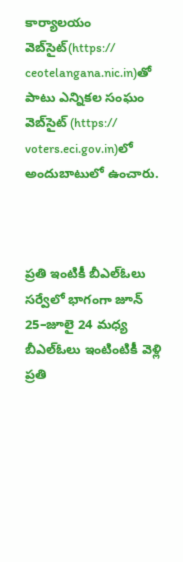కార్యాలయం వెబ్‌సైట్‌(https:// ceotelangana.nic.in)తో పాటు ఎన్నికల సంఘం వెబ్‌సైట్‌ (https:// voters.eci.gov.in)లో అందుబాటులో ఉంచారు.



ప్రతి ఇంటికీ బీఎల్‌ఓలు
సర్వేలో భాగంగా జూన్‌ 25–జూలై 24 మధ్య బీఎల్‌ఓలు ఇంటింటికీ వెళ్లి ప్రతి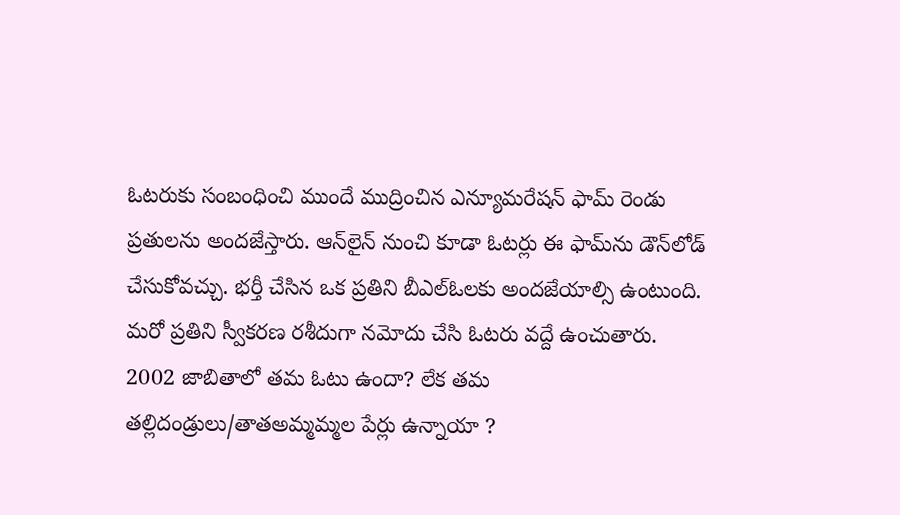ఓటరుకు సంబంధించి ముందే ముద్రించిన ఎన్యూమరేషన్‌ ఫామ్‌ రెండు ప్రతులను అందజేస్తారు. ఆన్‌లైన్‌ నుంచి కూడా ఓటర్లు ఈ ఫామ్‌ను డౌన్‌లోడ్‌ చేసుకోవచ్చు. భర్తీ చేసిన ఒక ప్రతిని బీఎల్‌ఓలకు అందజేయాల్సి ఉంటుంది. మరో ప్రతిని స్వీకరణ రశీదుగా నమోదు చేసి ఓటరు వద్దే ఉంచుతారు. 2002 జాబితాలో తమ ఓటు ఉందా? లేక తమ తల్లిదండ్రులు/తాతఅమ్మమ్మల పేర్లు ఉన్నాయా ?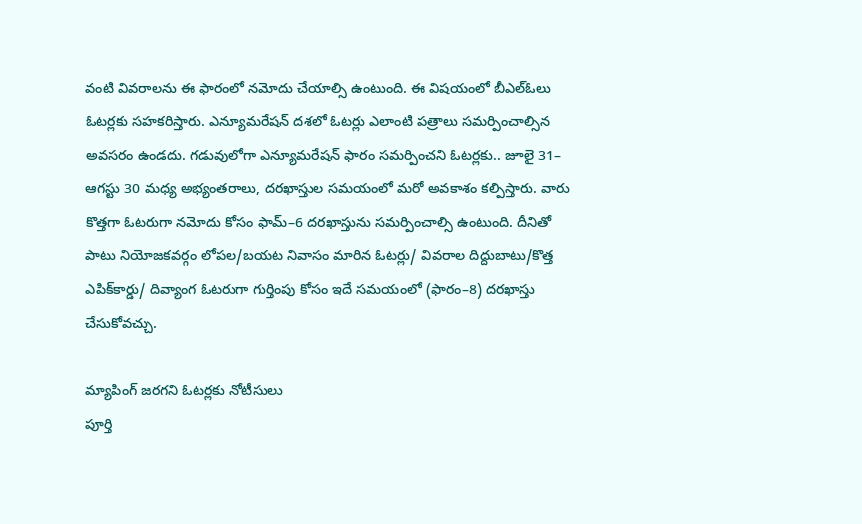వంటి వివరాలను ఈ ఫారంలో నమోదు చేయాల్సి ఉంటుంది. ఈ విషయంలో బీఎల్‌ఓలు ఓటర్లకు సహకరిస్తారు. ఎన్యూమరేషన్‌ దశలో ఓటర్లు ఎలాంటి పత్రాలు సమర్పించాల్సిన అవసరం ఉండదు. గడువులోగా ఎన్యూమరేషన్‌ ఫారం సమర్పించని ఓటర్లకు.. జూలై 31– ఆగస్టు 30 మధ్య అభ్యంతరాలు, దరఖాస్తుల సమయంలో మరో అవకాశం కల్పిస్తారు. వారు కొత్తగా ఓటరుగా నమోదు కోసం ఫామ్‌–6 దరఖాస్తును సమర్పించాల్సి ఉంటుంది. దీనితో పాటు నియోజకవర్గం లోపల/బయట నివాసం మారిన ఓటర్లు/ వివరాల దిద్దుబాటు/కొత్త ఎపిక్‌కార్డు/ దివ్యాంగ ఓటరుగా గుర్తింపు కోసం ఇదే సమయంలో (ఫారం–8) దరఖాస్తు చేసుకోవచ్చు.

మ్యాపింగ్‌ జరగని ఓటర్లకు నోటీసులు
పూర్తి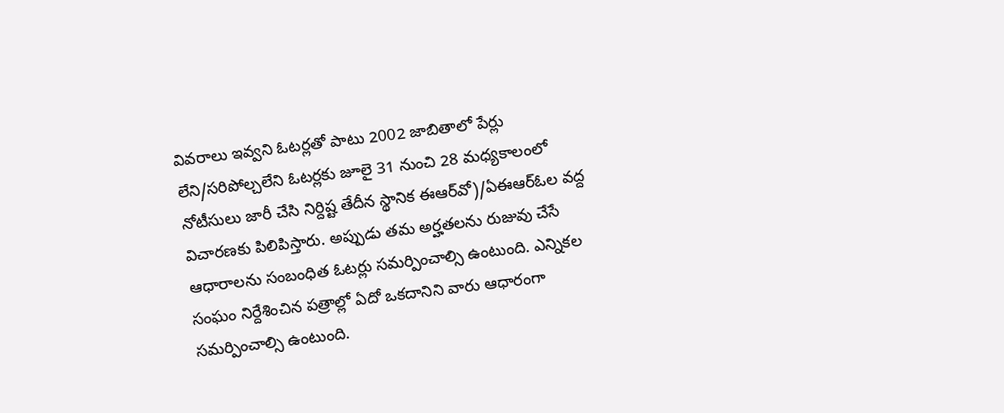వివరాలు ఇవ్వని ఓటర్లతో పాటు 2002 జాబితాలో పేర్లు లేని/సరిపోల్చలేని ఓటర్లకు జూలై 31 నుంచి 28 మధ్యకాలంలో నోటీసులు జారీ చేసి నిర్దిష్ట తేదీన స్థానిక ఈఆర్‌వో)/ఏఈఆర్‌ఓల వద్ద విచారణకు పిలిపిస్తారు. అప్పుడు తమ అర్హతలను రుజువు చేసే ఆధారాలను సంబంధిత ఓటర్లు సమర్పించాల్సి ఉంటుంది. ఎన్నికల సంఘం నిర్దేశించిన పత్రాల్లో ఏదో ఒకదానిని వారు ఆధారంగా సమర్పించాల్సి ఉంటుంది.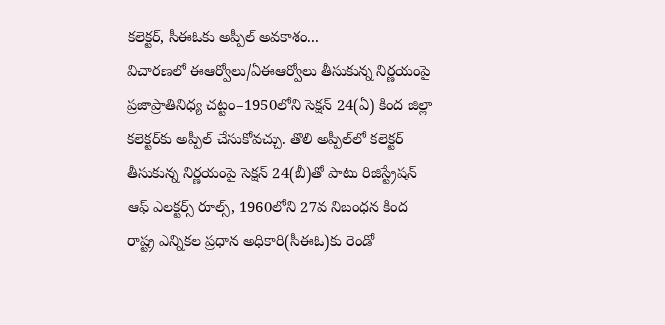కలెక్టర్, సీఈఓకు అప్పీల్‌ అవకాశం...
విచారణలో ఈఆర్వోలు/ఏఈఆర్వోలు తీసుకున్న నిర్ణయంపై ప్రజాప్రాతినిధ్య చట్టం–1950లోని సెక్షన్‌ 24(ఏ) కింద జిల్లా కలెక్టర్‌కు అప్పీల్‌ చేసుకోవచ్చు. తొలి అప్పీల్‌లో కలెక్టర్‌ తీసుకున్న నిర్ణయంపై సెక్షన్‌ 24(బీ)తో పాటు రిజిస్ట్రేషన్‌ ఆఫ్‌ ఎలక్టర్స్‌ రూల్స్, 1960లోని 27వ నిబంధన కింద రాష్ట్ర ఎన్నికల ప్రధాన అధికారి(సీఈఓ)కు రెండో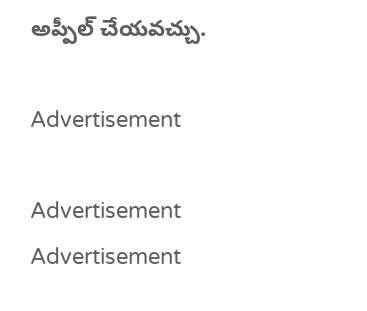అప్పీల్‌ చేయవచ్చు.

Advertisement

Advertisement
Advertisement